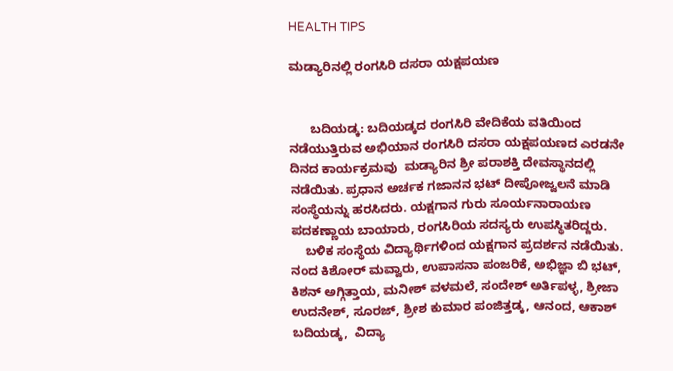HEALTH TIPS

ಮಡ್ಯಾರಿನಲ್ಲಿ ರಂಗಸಿರಿ ದಸರಾ ಯಕ್ಷಪಯಣ


      ಬದಿಯಡ್ಕ: ಬದಿಯಡ್ಕದ ರಂಗಸಿರಿ ವೇದಿಕೆಯ ವತಿಯಿಂದ ನಡೆಯುತ್ತಿರುವ ಅಭಿಯಾನ ರಂಗಸಿರಿ ದಸರಾ ಯಕ್ಷಪಯಣದ ಎರಡನೇ ದಿನದ ಕಾರ್ಯಕ್ರಮವು  ಮಡ್ಯಾರಿನ ಶ್ರೀ ಪರಾಶಕ್ತಿ ದೇವಸ್ಥಾನದಲ್ಲಿ ನಡೆಯಿತು. ಪ್ರಧಾನ ಅರ್ಚಕ ಗಜಾನನ ಭಟ್ ದೀಪೋಜ್ವಲನೆ ಮಾಡಿ ಸಂಸ್ಥೆಯನ್ನು ಹರಸಿದರು. ಯಕ್ಷಗಾನ ಗುರು ಸೂರ್ಯನಾರಾಯಣ ಪದಕಣ್ಣಾಯ ಬಾಯಾರು, ರಂಗಸಿರಿಯ ಸದಸ್ಯರು ಉಪಸ್ಥಿತರಿದ್ದರು.
    ಬಳಿಕ ಸಂಸ್ಥೆಯ ವಿದ್ಯಾರ್ಥಿಗಳಿಂದ ಯಕ್ಷಗಾನ ಪ್ರದರ್ಶನ ನಡೆಯಿತು. ನಂದ ಕಿಶೋರ್ ಮವ್ವಾರು, ಉಪಾಸನಾ ಪಂಜರಿಕೆ, ಅಭಿಜ್ಞಾ ಬಿ ಭಟ್, ಕಿಶನ್ ಅಗ್ಗಿತ್ತಾಯ, ಮನೀಶ್ ವಳಮಲೆ, ಸಂದೇಶ್ ಅರ್ತಿಪಳ್ಳ, ಶ್ರೀಜಾ ಉದನೇಶ್, ಸೂರಜ್, ಶ್ರೀಶ ಕುಮಾರ ಪಂಜಿತ್ತಡ್ಕ, ಆನಂದ, ಆಕಾಶ್ ಬದಿಯಡ್ಕ,  ವಿದ್ಯಾ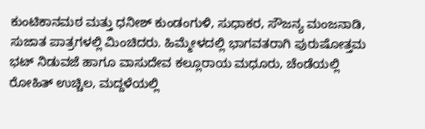ಕುಂಟಿಕಾನಮಠ ಮತ್ತು ಧನೀಶ್ ಕುಂಡಂಗುಳಿ, ಸುಧಾಕರ, ಸೌಜನ್ಯ ಮಂಜನಾಡಿ, ಸುಜಾತ ಪಾತ್ರಗಳಲ್ಲಿ ಮಿಂಚಿದರು. ಹಿಮ್ಮೇಳದಲ್ಲಿ ಭಾಗವತರಾಗಿ ಪುರುಷೋತ್ತಮ ಭಟ್ ನಿಡುವಜೆ ಹಾಗೂ ವಾಸುದೇವ ಕಲ್ಲೂರಾಯ ಮಧೂರು, ಚೆಂಡೆಯಲ್ಲಿ ರೋಹಿತ್ ಉಚ್ಚಿಲ, ಮದ್ದಳೆಯಲ್ಲಿ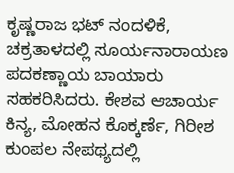ಕೃಷ್ಣರಾಜ ಭಟ್ ನಂದಳಿಕೆ, ಚಕ್ರತಾಳದಲ್ಲಿ ಸೂರ್ಯನಾರಾಯಣ ಪದಕಣ್ಣಾಯ ಬಾಯಾರು ಸಹಕರಿಸಿದರು. ಕೇಶವ ಆಚಾರ್ಯ ಕಿನ್ಯ, ಮೋಹನ ಕೊಕ್ಕರ್ಣೆ, ಗಿರೀಶ ಕುಂಪಲ ನೇಪಥ್ಯದಲ್ಲಿ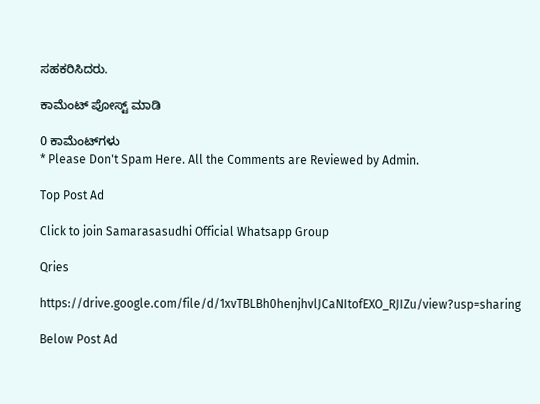ಸಹಕರಿಸಿದರು.

ಕಾಮೆಂಟ್‌‌ ಪೋಸ್ಟ್‌ ಮಾಡಿ

0 ಕಾಮೆಂಟ್‌ಗಳು
* Please Don't Spam Here. All the Comments are Reviewed by Admin.

Top Post Ad

Click to join Samarasasudhi Official Whatsapp Group

Qries

https://drive.google.com/file/d/1xvTBLBh0henjhvlJCaNItofEXO_RJIZu/view?usp=sharing

Below Post Ad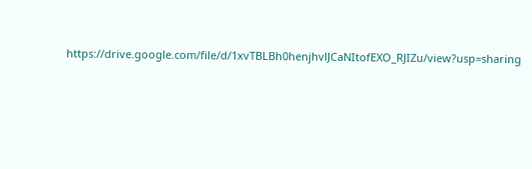https://drive.google.com/file/d/1xvTBLBh0henjhvlJCaNItofEXO_RJIZu/view?usp=sharing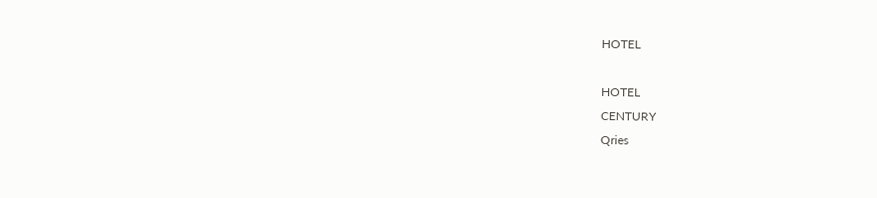HOTEL

HOTEL
CENTURY
Qries